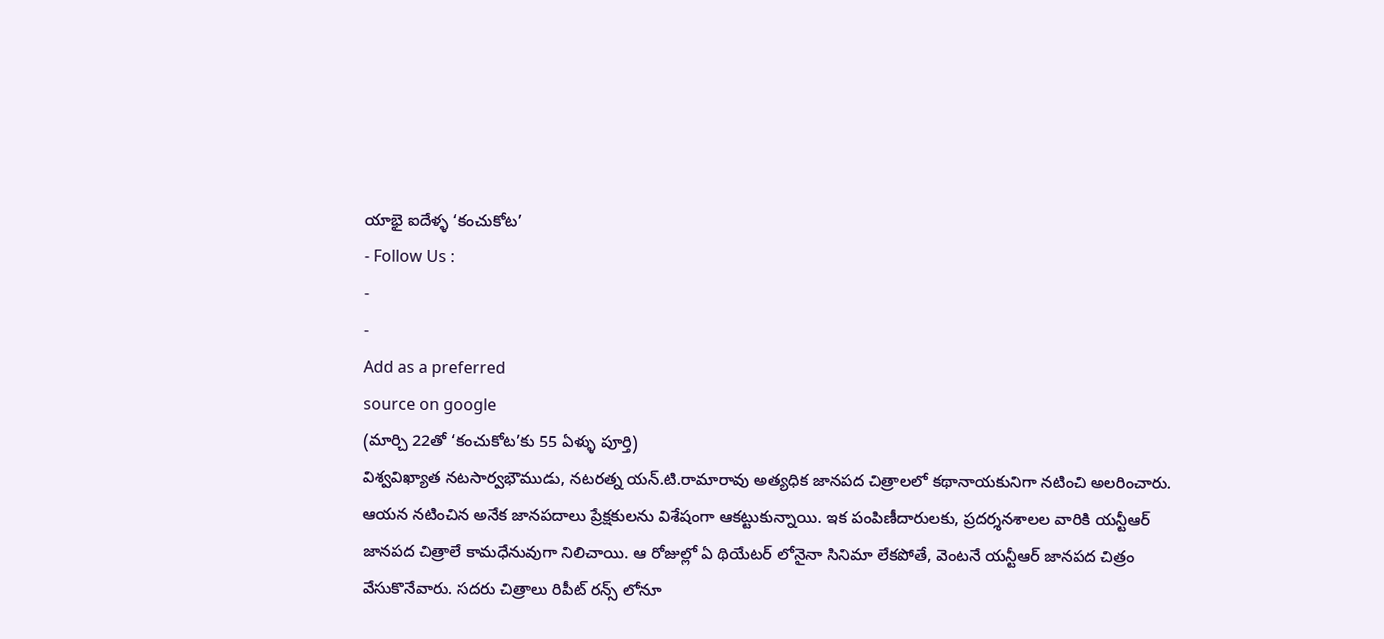యాభై ఐదేళ్ళ ‘కంచుకోట’
- Follow Us :
-
-
Add as a preferred
source on google
(మార్చి 22తో ‘కంచుకోట’కు 55 ఏళ్ళు పూర్తి)
విశ్వవిఖ్యాత నటసార్వభౌముడు, నటరత్న యన్.టి.రామారావు అత్యధిక జానపద చిత్రాలలో కథానాయకునిగా నటించి అలరించారు. ఆయన నటించిన అనేక జానపదాలు ప్రేక్షకులను విశేషంగా ఆకట్టుకున్నాయి. ఇక పంపిణీదారులకు, ప్రదర్శనశాలల వారికి యన్టీఆర్ జానపద చిత్రాలే కామధేనువుగా నిలిచాయి. ఆ రోజుల్లో ఏ థియేటర్ లోనైనా సినిమా లేకపోతే, వెంటనే యన్టీఆర్ జానపద చిత్రం వేసుకొనేవారు. సదరు చిత్రాలు రిపీట్ రన్స్ లోనూ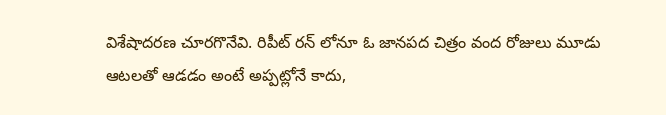విశేషాదరణ చూరగొనేవి. రిపీట్ రన్ లోనూ ఓ జానపద చిత్రం వంద రోజులు మూడు ఆటలతో ఆడడం అంటే అప్పట్లోనే కాదు,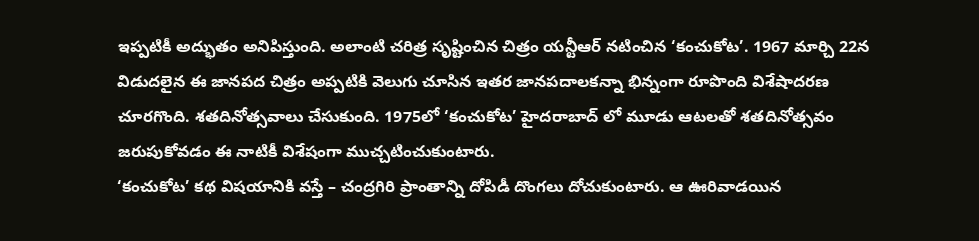ఇప్పటికీ అద్భుతం అనిపిస్తుంది. అలాంటి చరిత్ర సృష్టించిన చిత్రం యన్టీఆర్ నటించిన ‘కంచుకోట’. 1967 మార్చి 22న విడుదలైన ఈ జానపద చిత్రం అప్పటికి వెలుగు చూసిన ఇతర జానపదాలకన్నా భిన్నంగా రూపొంది విశేషాదరణ చూరగొంది. శతదినోత్సవాలు చేసుకుంది. 1975లో ‘కంచుకోట’ హైదరాబాద్ లో మూడు ఆటలతో శతదినోత్సవం జరుపుకోవడం ఈ నాటికీ విశేషంగా ముచ్చటించుకుంటారు.
‘కంచుకోట’ కథ విషయానికి వస్తే – చంద్రగిరి ప్రాంతాన్ని దోపిడీ దొంగలు దోచుకుంటారు. ఆ ఊరివాడయిన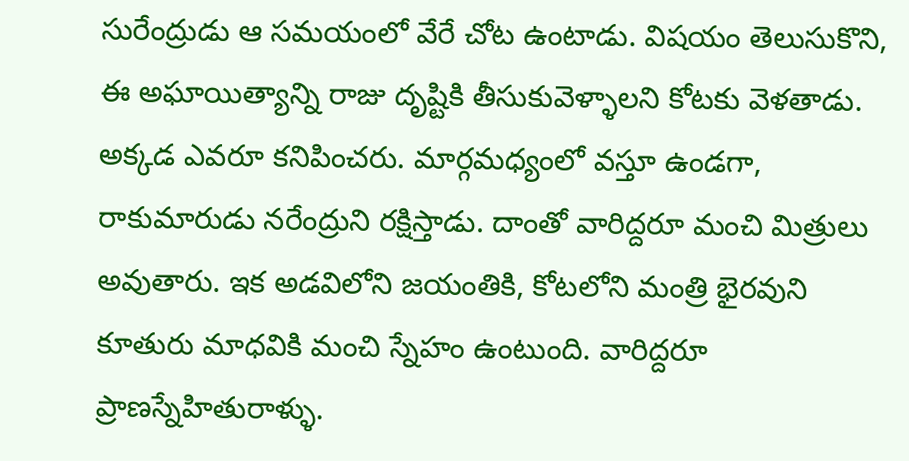సురేంద్రుడు ఆ సమయంలో వేరే చోట ఉంటాడు. విషయం తెలుసుకొని, ఈ అఘాయిత్యాన్ని రాజు దృష్టికి తీసుకువెళ్ళాలని కోటకు వెళతాడు. అక్కడ ఎవరూ కనిపించరు. మార్గమధ్యంలో వస్తూ ఉండగా, రాకుమారుడు నరేంద్రుని రక్షిస్తాడు. దాంతో వారిద్దరూ మంచి మిత్రులు అవుతారు. ఇక అడవిలోని జయంతికి, కోటలోని మంత్రి భైరవుని కూతురు మాధవికి మంచి స్నేహం ఉంటుంది. వారిద్దరూ ప్రాణస్నేహితురాళ్ళు.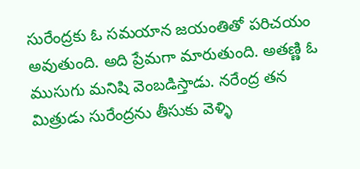సురేంద్రకు ఓ సమయాన జయంతితో పరిచయం అవుతుంది. అది ప్రేమగా మారుతుంది. అతణ్ణి ఓ ముసుగు మనిషి వెంబడిస్తాడు. నరేంద్ర తన మిత్రుడు సురేంద్రను తీసుకు వెళ్ళి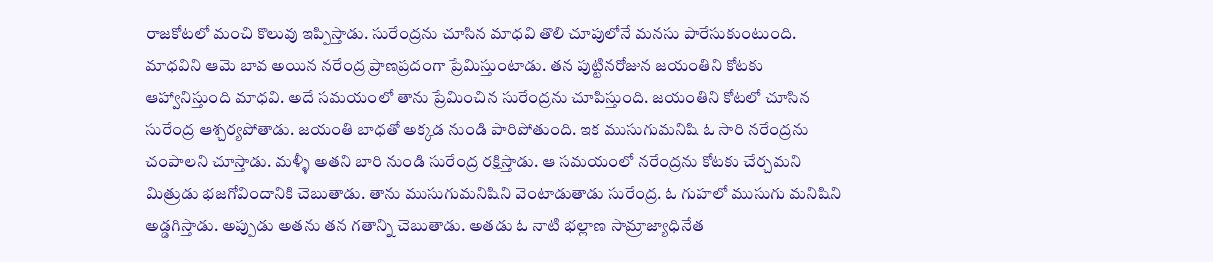రాజకోటలో మంచి కొలువు ఇప్పిస్తాడు. సురేంద్రను చూసిన మాధవి తొలి చూపులోనే మనసు పారేసుకుంటుంది. మాధవిని ఆమె బావ అయిన నరేంద్ర ప్రాణప్రదంగా ప్రేమిస్తుంటాడు. తన పుట్టినరోజున జయంతిని కోటకు ఆహ్వానిస్తుంది మాధవి. అదే సమయంలో తాను ప్రేమించిన సురేంద్రను చూపిస్తుంది. జయంతిని కోటలో చూసిన సురేంద్ర ఆశ్చర్యపోతాడు. జయంతి బాధతో అక్కడ నుండి పారిపోతుంది. ఇక ముసుగుమనిషి ఓ సారి నరేంద్రను చంపాలని చూస్తాడు. మళ్ళీ అతని బారి నుండి సురేంద్ర రక్షిస్తాడు. ఆ సమయంలో నరేంద్రను కోటకు చేర్చమని మిత్రుడు భజగోవిందానికి చెబుతాడు. తాను ముసుగుమనిషిని వెంటాడుతాడు సురేంద్ర. ఓ గుహలో ముసుగు మనిషిని అడ్డగిస్తాడు. అప్పుడు అతను తన గతాన్ని చెబుతాడు. అతడు ఓ నాటి భల్లాణ సామ్రాజ్యాధినేత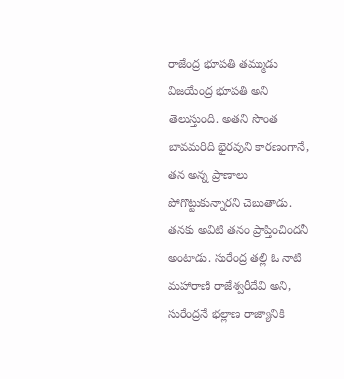రాజేంద్ర భూపతి తమ్ముడు విజయేంద్ర భూపతి అని తెలుస్తుంది. అతని సొంత బావమరిది భైరవుని కారణంగానే, తన అన్న ప్రాణాలు పోగొట్టుకున్నారని చెబుతాడు. తనకు అవిటి తనం ప్రాప్తించిందనీ అంటాడు. సురేంద్ర తల్లి ఓ నాటి మహారాణి రాజేశ్వరీదేవి అని, సురేంద్రనే భల్లాణ రాజ్యానికి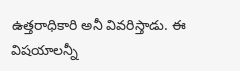ఉత్తరాధికారి అనీ వివరిస్తాడు. ఈ విషయాలన్నీ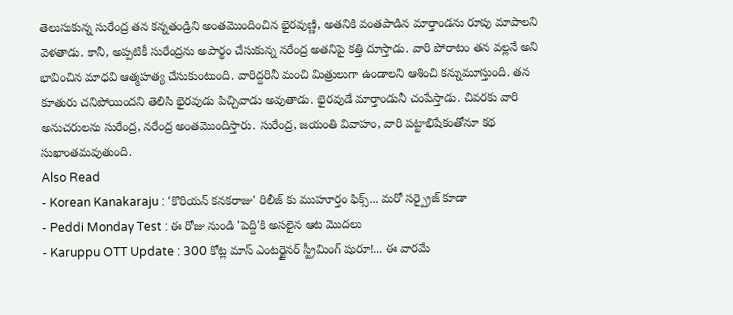తెలుసుకున్న సురేంద్ర తన కన్నతండ్రిని అంతమొందించిన భైరవుణ్ణి, అతనికి వంతపాడిన మార్తాండను రూపు మాపాలని వెళతాడు. కానీ, అప్పటికీ సురేంద్రను అపార్థం చేసుకున్న నరేంద్ర అతనిపై కత్తి దూస్తాడు. వారి పోరాటం తన వల్లనే అని భావించిన మాధవి ఆత్మహత్య చేసుకుంటుంది. వారిద్దరినీ మంచి మిత్రులుగా ఉండాలని ఆశించి కన్నుమూస్తుంది. తన కూతురు చనిపోయిందని తెలిసి భైరవుడు పిచ్చివాడు అవుతాడు. భైరవుడే మార్తాండునీ చంపేస్తాడు. చివరకు వారి అనుచరులను సురేంద్ర, నరేంద్ర అంతమొందిస్తారు. సురేంద్ర, జయంతి వివాహం, వారి పట్టాభిషేకంతోనూ కథ సుఖాంతమవుతుంది.
Also Read
- Korean Kanakaraju : 'కొరియన్ కనకరాజు' రిలీజ్ కు ముహూర్తం ఫిక్స్... మరో సర్ప్రైజ్ కూడా
- Peddi Monday Test : ఈ రోజు నుండి 'పెద్ది'కి అసలైన ఆట మొదలు
- Karuppu OTT Update : 300 కోట్ల మాస్ ఎంటర్టైనర్ స్ట్రీమింగ్ షురూ!... ఈ వారమే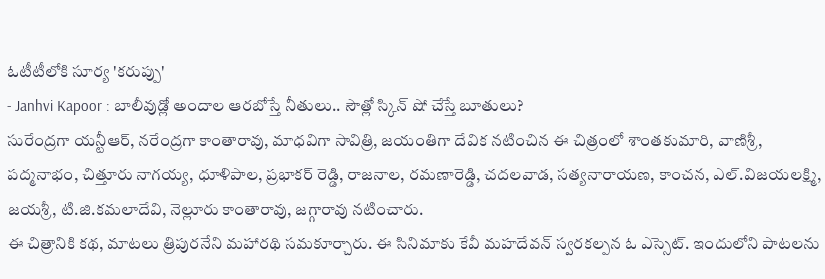ఓటీటీలోకి సూర్య 'కరుప్పు'
- Janhvi Kapoor : బాలీవుడ్లో అందాల ఆరబోస్తే నీతులు.. సౌత్లో స్కిన్ షో చేస్తే బూతులు?
సురేంద్రగా యన్టీఆర్, నరేంద్రగా కాంతారావు, మాధవిగా సావిత్రి, జయంతిగా దేవిక నటించిన ఈ చిత్రంలో శాంతకుమారి, వాణిశ్రీ, పద్మనాభం, చిత్తూరు నాగయ్య, ధూళిపాల, ప్రభాకర్ రెడ్డి, రాజనాల, రమణారెడ్డి, చదలవాడ, సత్యనారాయణ, కాంచన, ఎల్.విజయలక్ష్మి, జయశ్రీ, టి.జి.కమలాదేవి, నెల్లూరు కాంతారావు, జగ్గారావు నటించారు.
ఈ చిత్రానికి కథ, మాటలు త్రిపురనేని మహారథి సమకూర్చారు. ఈ సినిమాకు కేవీ మహదేవన్ స్వరకల్పన ఓ ఎస్సెట్. ఇందులోని పాటలను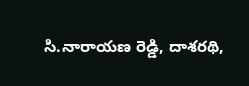సి.నారాయణ రెడ్డి, దాశరథి,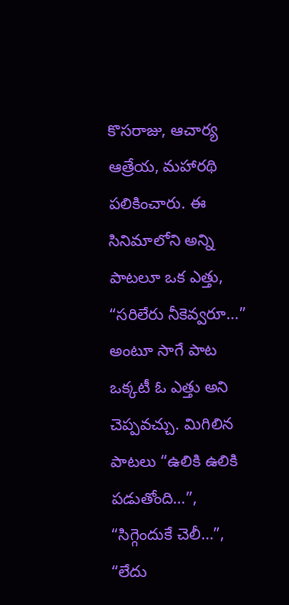కొసరాజు, ఆచార్య ఆత్రేయ, మహారథి పలికించారు. ఈ సినిమాలోని అన్ని పాటలూ ఒక ఎత్తు, “సరిలేరు నీకెవ్వరూ…” అంటూ సాగే పాట ఒక్కటీ ఓ ఎత్తు అని చెప్పవచ్చు. మిగిలిన పాటలు “ఉలికి ఉలికి పడుతోంది…”, “సిగ్గెందుకే చెలీ…”, “లేదు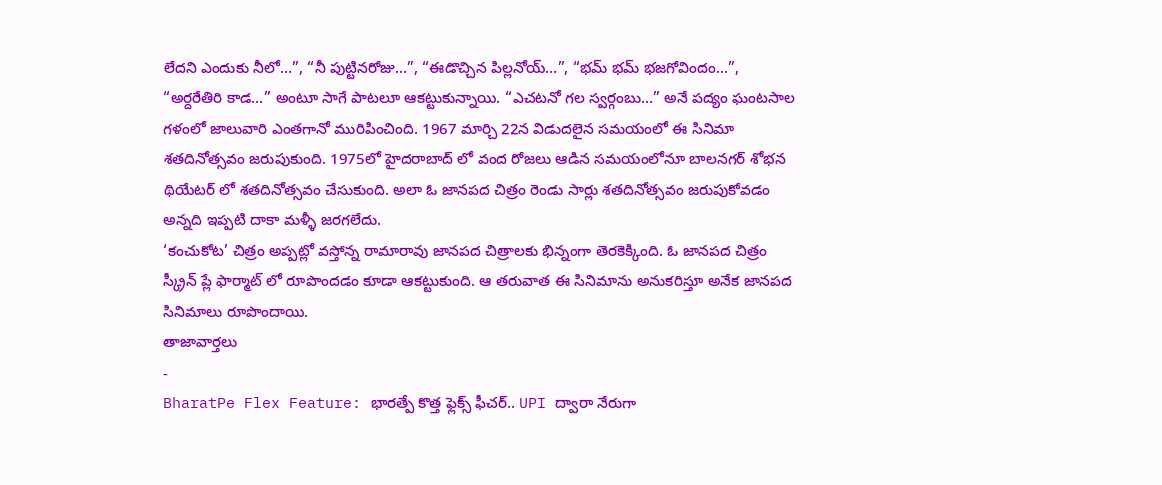లేదని ఎందుకు నీలో…”, “నీ పుట్టినరోజు…”, “ఈడొచ్చిన పిల్లనోయ్…”, “భమ్ భమ్ భజగోవిందం…”, “అర్దరేతిరి కాడ…” అంటూ సాగే పాటలూ ఆకట్టుకున్నాయి. “ఎచటనో గల స్వర్గంబు…” అనే పద్యం ఘంటసాల గళంలో జాలువారి ఎంతగానో మురిపించింది. 1967 మార్చి 22న విడుదలైన సమయంలో ఈ సినిమా శతదినోత్సవం జరుపుకుంది. 1975లో హైదరాబాద్ లో వంద రోజలు ఆడిన సమయంలోనూ బాలనగర్ శోభన థియేటర్ లో శతదినోత్సవం చేసుకుంది. అలా ఓ జానపద చిత్రం రెండు సార్లు శతదినోత్సవం జరుపుకోవడం అన్నది ఇప్పటి దాకా మళ్ళీ జరగలేదు.
‘కంచుకోట’ చిత్రం అప్పట్లో వస్తోన్న రామారావు జానపద చిత్రాలకు భిన్నంగా తెరకెక్కింది. ఓ జానపద చిత్రం స్క్రీన్ ప్లే ఫార్మాట్ లో రూపొందడం కూడా ఆకట్టుకుంది. ఆ తరువాత ఈ సినిమాను అనుకరిస్తూ అనేక జానపద సినిమాలు రూపొందాయి.
తాజావార్తలు
-
BharatPe Flex Feature: భారత్పే కొత్త ఫ్లెక్స్ ఫీచర్.. UPI ద్వారా నేరుగా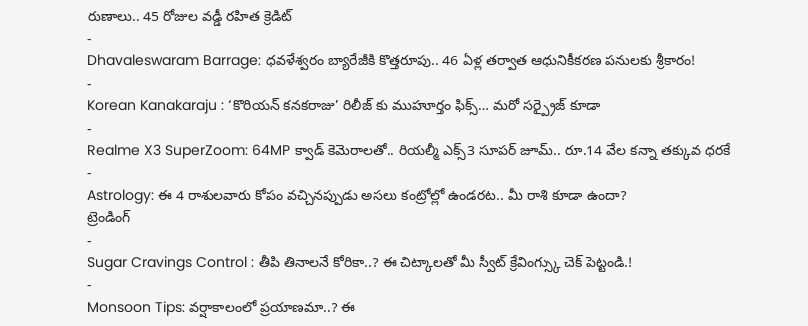రుణాలు.. 45 రోజుల వడ్డీ రహిత క్రెడిట్
-
Dhavaleswaram Barrage: ధవళేశ్వరం బ్యారేజీకి కొత్తరూపు.. 46 ఏళ్ల తర్వాత ఆధునికీకరణ పనులకు శ్రీకారం!
-
Korean Kanakaraju : ‘కొరియన్ కనకరాజు’ రిలీజ్ కు ముహూర్తం ఫిక్స్… మరో సర్ప్రైజ్ కూడా
-
Realme X3 SuperZoom: 64MP క్వాడ్ కెమెరాలతో.. రియల్మీ ఎక్స్3 సూపర్ జూమ్.. రూ.14 వేల కన్నా తక్కువ ధరకే
-
Astrology: ఈ 4 రాశులవారు కోపం వచ్చినప్పుడు అసలు కంట్రోల్లో ఉండరట.. మీ రాశి కూడా ఉందా?
ట్రెండింగ్
-
Sugar Cravings Control : తీపి తినాలనే కోరికా..? ఈ చిట్కాలతో మీ స్వీట్ క్రేవింగ్స్కు చెక్ పెట్టండి.!
-
Monsoon Tips: వర్షాకాలంలో ప్రయాణమా..? ఈ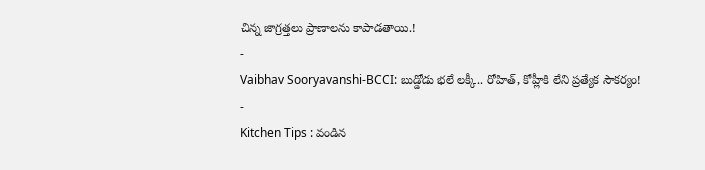చిన్న జాగ్రత్తలు ప్రాణాలను కాపాడతాయి.!
-
Vaibhav Sooryavanshi-BCCI: బుడ్డోడు భలే లక్కీ.. రోహిత్, కోహ్లీకి లేని ప్రత్యేక సౌకర్యం!
-
Kitchen Tips : వండిన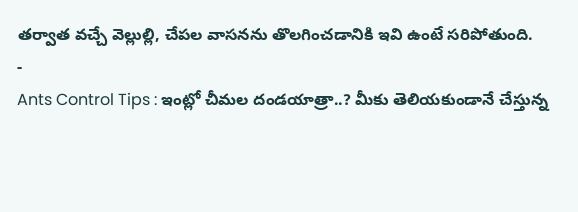తర్వాత వచ్చే వెల్లుల్లి, చేపల వాసనను తొలగించడానికి ఇవి ఉంటే సరిపోతుంది.
-
Ants Control Tips : ఇంట్లో చీమల దండయాత్రా..? మీకు తెలియకుండానే చేస్తున్న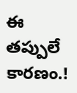ఈ తప్పులే కారణం.!